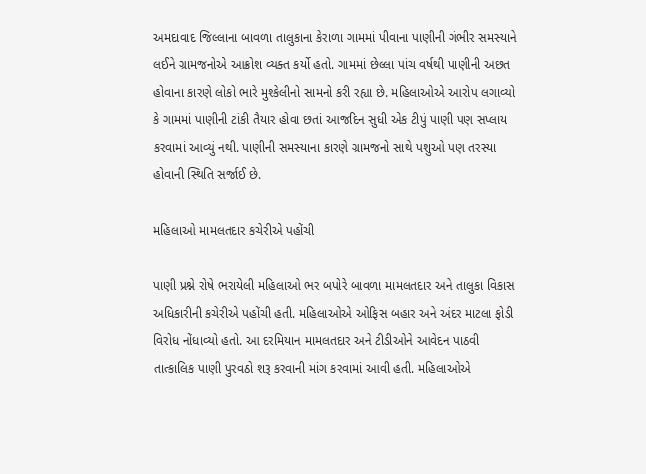અમદાવાદ જિલ્લાના બાવળા તાલુકાના કેરાળા ગામમાં પીવાના પાણીની ગંભીર સમસ્યાને લઈને ગ્રામજનોએ આક્રોશ વ્યક્ત કર્યો હતો. ગામમાં છેલ્લા પાંચ વર્ષથી પાણીની અછત હોવાના કારણે લોકો ભારે મુશ્કેલીનો સામનો કરી રહ્યા છે. મહિલાઓએ આરોપ લગાવ્યો કે ગામમાં પાણીની ટાંકી તૈયાર હોવા છતાં આજદિન સુધી એક ટીપું પાણી પણ સપ્લાય કરવામાં આવ્યું નથી. પાણીની સમસ્યાના કારણે ગ્રામજનો સાથે પશુઓ પણ તરસ્યા હોવાની સ્થિતિ સર્જાઈ છે.

મહિલાઓ મામલતદાર કચેરીએ પહોંચી

પાણી પ્રશ્ને રોષે ભરાયેલી મહિલાઓ ભર બપોરે બાવળા મામલતદાર અને તાલુકા વિકાસ અધિકારીની કચેરીએ પહોંચી હતી. મહિલાઓએ ઓફિસ બહાર અને અંદર માટલા ફોડી વિરોધ નોંધાવ્યો હતો. આ દરમિયાન મામલતદાર અને ટીડીઓને આવેદન પાઠવી તાત્કાલિક પાણી પુરવઠો શરૂ કરવાની માંગ કરવામાં આવી હતી. મહિલાઓએ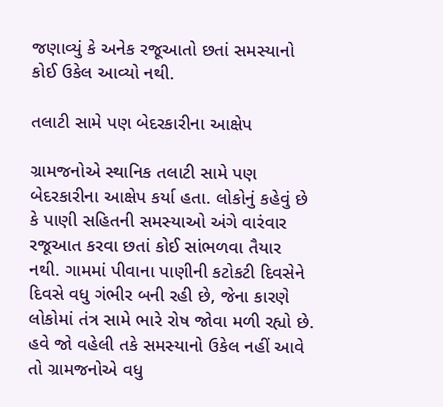જણાવ્યું કે અનેક રજૂઆતો છતાં સમસ્યાનો કોઈ ઉકેલ આવ્યો નથી.

તલાટી સામે પણ બેદરકારીના આક્ષેપ

ગ્રામજનોએ સ્થાનિક તલાટી સામે પણ બેદરકારીના આક્ષેપ કર્યા હતા. લોકોનું કહેવું છે કે પાણી સહિતની સમસ્યાઓ અંગે વારંવાર રજૂઆત કરવા છતાં કોઈ સાંભળવા તૈયાર નથી. ગામમાં પીવાના પાણીની કટોકટી દિવસેને દિવસે વધુ ગંભીર બની રહી છે, જેના કારણે લોકોમાં તંત્ર સામે ભારે રોષ જોવા મળી રહ્યો છે. હવે જો વહેલી તકે સમસ્યાનો ઉકેલ નહીં આવે તો ગ્રામજનોએ વધુ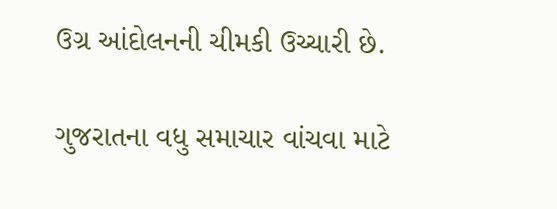ઉગ્ર આંદોલનની ચીમકી ઉચ્ચારી છે.

ગુજરાતના વધુ સમાચાર વાંચવા માટે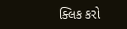ક્લિક કરો